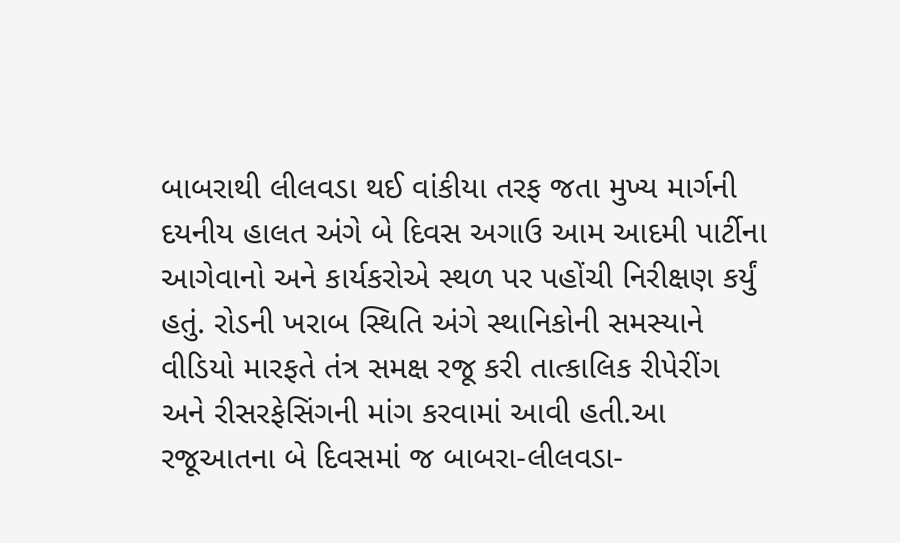બાબરાથી લીલવડા થઈ વાંકીયા તરફ જતા મુખ્ય માર્ગની દયનીય હાલત અંગે બે દિવસ અગાઉ આમ આદમી પાર્ટીના આગેવાનો અને કાર્યકરોએ સ્થળ પર પહોંચી નિરીક્ષણ કર્યું હતું. રોડની ખરાબ સ્થિતિ અંગે સ્થાનિકોની સમસ્યાને વીડિયો મારફતે તંત્ર સમક્ષ રજૂ કરી તાત્કાલિક રીપેરીંગ અને રીસરફેસિંગની માંગ કરવામાં આવી હતી.આ રજૂઆતના બે દિવસમાં જ બાબરા-લીલવડા-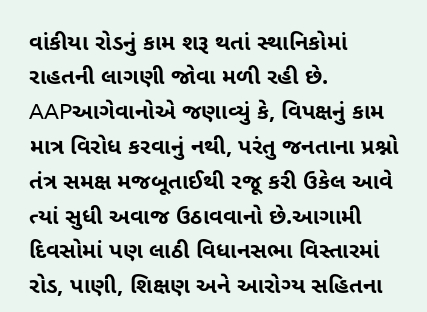વાંકીયા રોડનું કામ શરૂ થતાં સ્થાનિકોમાં રાહતની લાગણી જોવા મળી રહી છે. AAPઆગેવાનોએ જણાવ્યું કે, વિપક્ષનું કામ માત્ર વિરોધ કરવાનું નથી, પરંતુ જનતાના પ્રશ્નો તંત્ર સમક્ષ મજબૂતાઈથી રજૂ કરી ઉકેલ આવે ત્યાં સુધી અવાજ ઉઠાવવાનો છે.આગામી દિવસોમાં પણ લાઠી વિધાનસભા વિસ્તારમાં રોડ, પાણી, શિક્ષણ અને આરોગ્ય સહિતના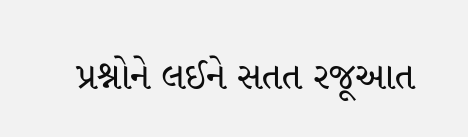પ્રશ્નોને લઈને સતત રજૂઆત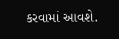કરવામાં આવશે.